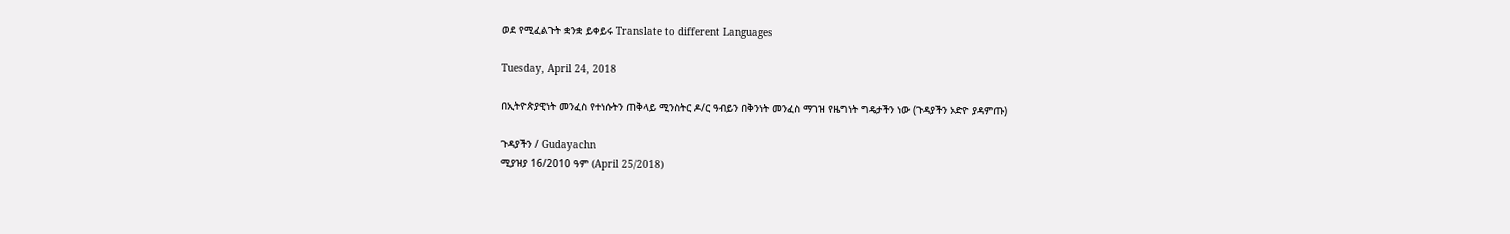ወደ የሚፈልጉት ቋንቋ ይቀይሩ Translate to different Languages

Tuesday, April 24, 2018

በኢትዮጵያዊነት መንፈስ የተነሱትን ጠቅላይ ሚንስትር ዶ/ር ዓብይን በቅንነት መንፈስ ማገዝ የዜግነት ግዴታችን ነው (ጉዳያችን ኦድዮ ያዳምጡ)

ጉዳያችን / Gudayachn
ሚያዝያ 16/2010 ዓም (April 25/2018)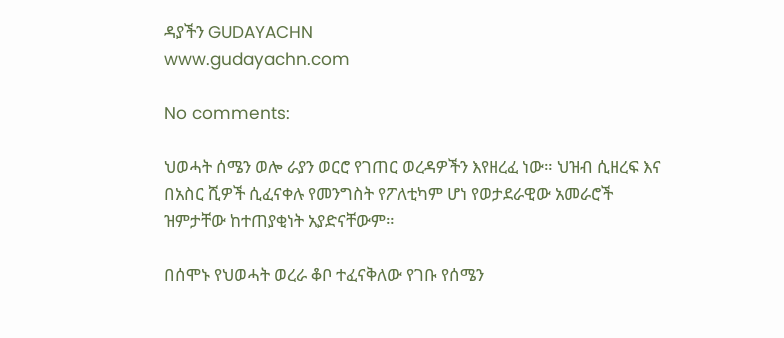ዳያችን GUDAYACHN
www.gudayachn.com

No comments:

ህወሓት ሰሜን ወሎ ራያን ወርሮ የገጠር ወረዳዎችን እየዘረፈ ነው። ህዝብ ሲዘረፍ እና በአስር ሺዎች ሲፈናቀሉ የመንግስት የፖለቲካም ሆነ የወታደራዊው አመራሮች ዝምታቸው ከተጠያቂነት አያድናቸውም።

በሰሞኑ የህወሓት ወረራ ቆቦ ተፈናቅለው የገቡ የሰሜን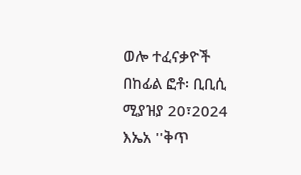ወሎ ተፈናቃዮች  በከፊል ፎቶ፡ ቢቢሲ ሚያዝያ 20፣2024 እኤአ ''ቅጥ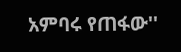አምባሩ የጠፋው''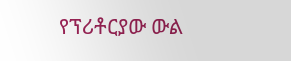የፕሪቶርያው ውል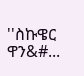''ስኩዌር ዋን&#...